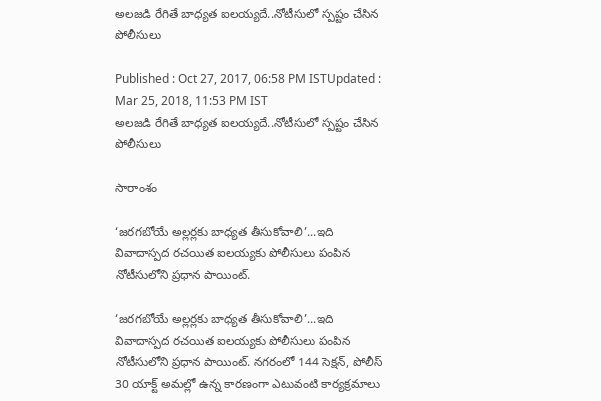అలజడి రేగితే బాధ్యత ఐలయ్యదే..నోటీసులో స్పష్టం చేసిన పోలీసులు

Published : Oct 27, 2017, 06:58 PM ISTUpdated : Mar 25, 2018, 11:53 PM IST
అలజడి రేగితే బాధ్యత ఐలయ్యదే..నోటీసులో స్పష్టం చేసిన పోలీసులు

సారాంశం

‘జరగబోయే అల్లర్లకు బాధ్యత తీసుకోవాలి’...ఇది వివాదాస్పద రచయిత ఐలయ్యకు పోలీసులు పంపిన నోటీసులోని ప్రధాన పాయింట్.

‘జరగబోయే అల్లర్లకు బాధ్యత తీసుకోవాలి’...ఇది వివాదాస్పద రచయిత ఐలయ్యకు పోలీసులు పంపిన నోటీసులోని ప్రధాన పాయింట్. నగరంలో 144 సెక్షన్, పోలీస్ 30 యాక్ట్ అమల్లో ఉన్న కారణంగా ఎటువంటి కార్యక్రమాలు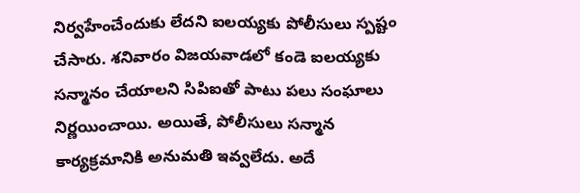నిర్వహేంచేందుకు లేదని ఐలయ్యకు పోలీసులు స్పష్టం చేసారు. శనివారం విజయవాడలో కండె ఐలయ్యకు సన్మానం చేయాలని సిపిఐతో పాటు పలు సంఘాలు నిర్ణయించాయి. అయితే, పోలీసులు సన్మాన కార్యక్రమానికి అనుమతి ఇవ్వలేదు. అదే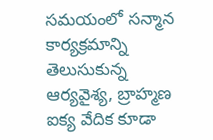సమయంలో సన్మాన కార్యక్రమాన్ని తెలుసుకున్న ఆర్యవైశ్య, బ్రాహ్మణ ఐక్య వేదిక కూడా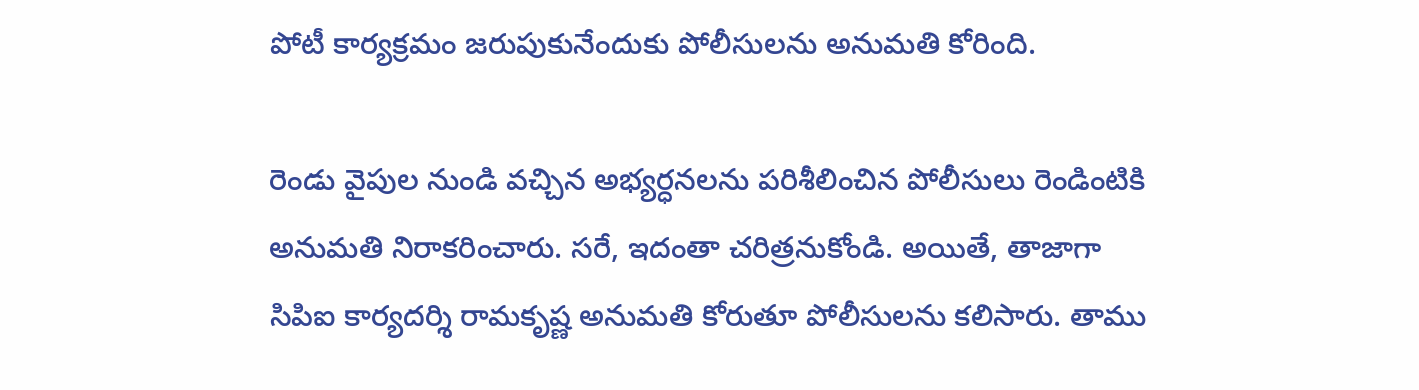పోటీ కార్యక్రమం జరుపుకునేందుకు పోలీసులను అనుమతి కోరింది.

రెండు వైపుల నుండి వచ్చిన అభ్యర్ధనలను పరిశీలించిన పోలీసులు రెండింటికి అనుమతి నిరాకరించారు. సరే, ఇదంతా చరిత్రనుకోండి. అయితే, తాజాగా సిపిఐ కార్యదర్శి రామకృష్ణ అనుమతి కోరుతూ పోలీసులను కలిసారు. తాము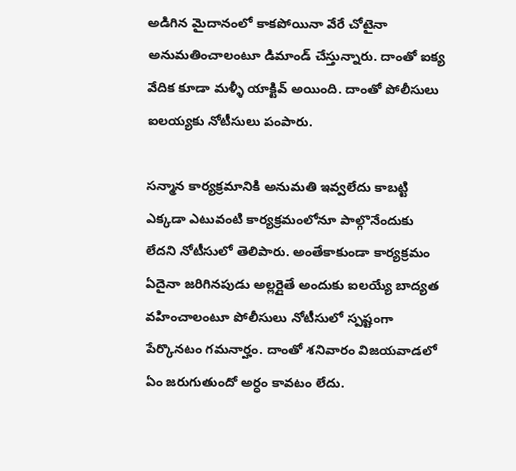అడిగిన మైదానంలో కాకపోయినా వేరే చోటైనా అనుమతించాలంటూ డిమాండ్ చేస్తున్నారు. దాంతో ఐక్య వేదిక కూడా మళ్ళీ యాక్టివ్ అయింది. దాంతో పోలీసులు ఐలయ్యకు నోటీసులు పంపారు.

సన్మాన కార్యక్రమానికి అనుమతి ఇవ్వలేదు కాబట్టి ఎక్కడా ఎటువంటి కార్యక్రమంలోనూ పాల్గొనేందుకు లేదని నోటీసులో తెలిపారు. అంతేకాకుండా కార్యక్రమం ఏదైనా జరిగినపుడు అల్లర్లైతే అందుకు ఐలయ్యే బాద్యత వహించాలంటూ పోలీసులు నోటీసులో స్పష్టంగా పేర్కొనటం గమనార్హం. దాంతో శనివారం విజయవాడలో ఏం జరుగుతుందో అర్ధం కావటం లేదు.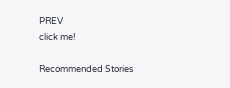PREV
click me!

Recommended Stories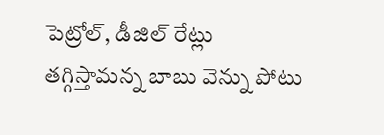పెట్రోల్, డీజిల్ రేట్లు తగ్గిస్తామన్న బాబు వెన్ను పోటు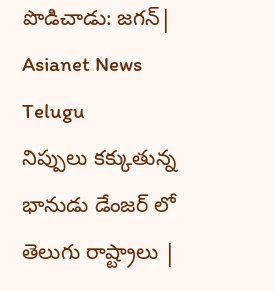పొడిచాడు: జగన్| Asianet News Telugu
నిప్పులు కక్కుతున్న భానుడు డేంజర్ లో తెలుగు రాష్ట్రాలు |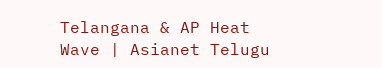Telangana & AP Heat Wave | Asianet Telugu